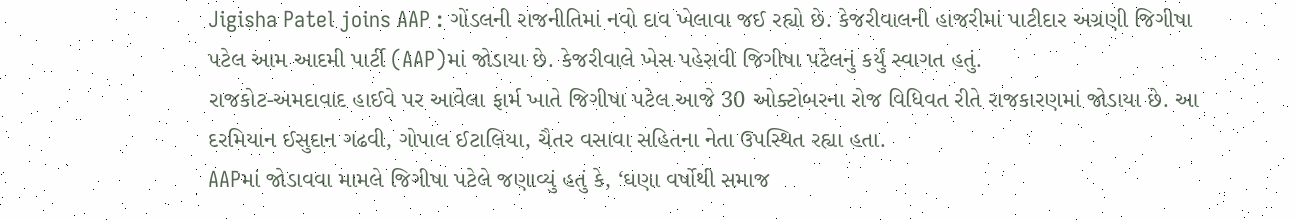Jigisha Patel joins AAP : ગોંડલની રાજનીતિમાં નવો દાવ ખેલાવા જઈ રહ્યો છે. કેજરીવાલની હાજરીમાં પાટીદાર અગ્રણી જિગીષા પટેલ આમ આદમી પાર્ટી (AAP)માં જોડાયા છે. કેજરીવાલે ખેસ પહેરાવી જિગીષા પટેલનું કર્યું સ્વાગત હતું.
રાજકોટ-અમદાવાદ હાઈવે પર આવેલા ફાર્મ ખાતે જિગીષા પટેલ આજે 30 ઓક્ટોબરના રોજ વિધિવત રીતે રાજકારણમાં જોડાયા છે. આ દરમિયાન ઈસુદાન ગઢવી, ગોપાલ ઈટાલિયા, ચૈતર વસાવા સહિતના નેતા ઉપસ્થિત રહ્યા હતા.
AAPમાં જોડાવવા મામલે જિગીષા પટેલે જણાવ્યું હતું કે, ‘ઘણા વર્ષોથી સમાજ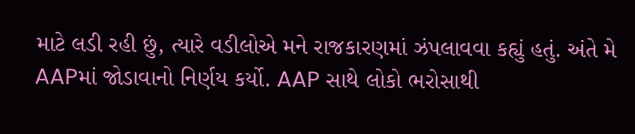માટે લડી રહી છું, ત્યારે વડીલોએ મને રાજકારણમાં ઝંપલાવવા કહ્યું હતું. અંતે મે AAPમાં જોડાવાનો નિર્ણય કર્યો. AAP સાથે લોકો ભરોસાથી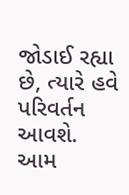જોડાઈ રહ્યા છે, ત્યારે હવે પરિવર્તન આવશે.
આમ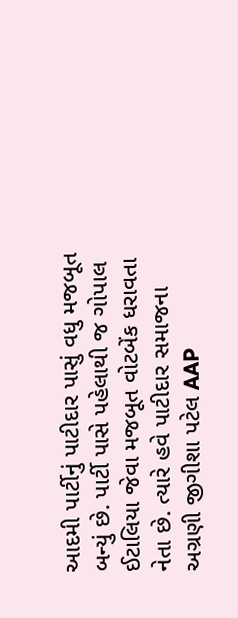આદમી પાર્ટીનું પાટીદાર પાસું વધુ મજબૂત બન્યું છે. પાર્ટી પાસે પહેલાથી જ ગોપાલ ઈટાલિયા જેવા મજબૂત વોટબેંક ધરાવતા નેતા છે. ત્યારે હવે પાટીદાર સમાજના અગ્રણી જીગીશા પટેલ AAP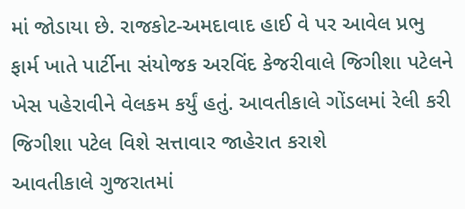માં જોડાયા છે. રાજકોટ-અમદાવાદ હાઈ વે પર આવેલ પ્રભુ ફાર્મ ખાતે પાર્ટીના સંયોજક અરવિંદ કેજરીવાલે જિગીશા પટેલને ખેસ પહેરાવીને વેલકમ કર્યું હતું. આવતીકાલે ગોંડલમાં રેલી કરી જિગીશા પટેલ વિશે સત્તાવાર જાહેરાત કરાશે
આવતીકાલે ગુજરાતમાં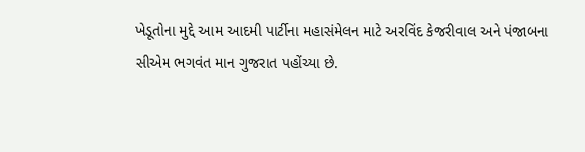ખેડૂતોના મુદ્દે આમ આદમી પાર્ટીના મહાસંમેલન માટે અરવિંદ કેજરીવાલ અને પંજાબના સીએમ ભગવંત માન ગુજરાત પહોંચ્યા છે.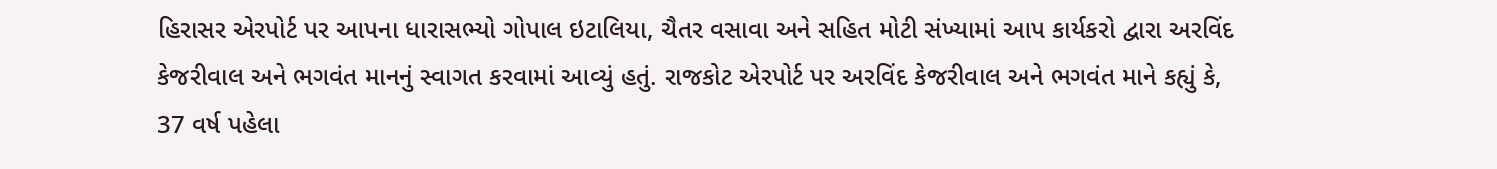હિરાસર એરપોર્ટ પર આપના ધારાસભ્યો ગોપાલ ઇટાલિયા, ચૈતર વસાવા અને સહિત મોટી સંખ્યામાં આપ કાર્યકરો દ્વારા અરવિંદ કેજરીવાલ અને ભગવંત માનનું સ્વાગત કરવામાં આવ્યું હતું. રાજકોટ એરપોર્ટ પર અરવિંદ કેજરીવાલ અને ભગવંત માને કહ્યું કે, 37 વર્ષ પહેલા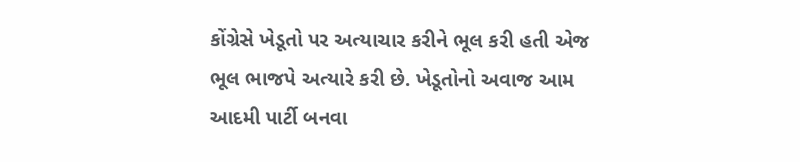કોંગ્રેસે ખેડૂતો પર અત્યાચાર કરીને ભૂલ કરી હતી એજ ભૂલ ભાજપે અત્યારે કરી છે. ખેડૂતોનો અવાજ આમ આદમી પાર્ટી બનવા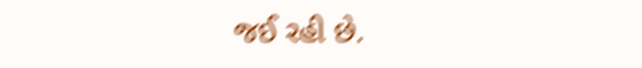જઈ રહી છે.